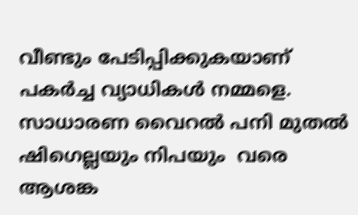വീണ്ടും പേടിപ്പിക്കുകയാണ് പകര്‍ച്ച വ്യാധികള്‍ നമ്മളെ. സാധാരണ വൈറല്‍ പനി മുതല്‍ ഷിഗെല്ലയും നിപയും  വരെ ആശങ്ക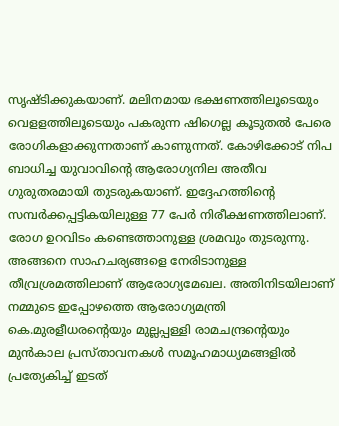സൃഷ്ടിക്കുകയാണ്. മലിനമായ ഭക്ഷണത്തിലൂടെയും വെളളത്തിലൂടെയും പകരുന്ന ഷിഗെല്ല കൂടുതല്‍ പേരെ രോഗികളാക്കുന്നതാണ് കാണുന്നത്. കോഴിക്കോട് നിപ ബാധിച്ച യുവാവിന്റെ ആരോഗ്യനില അതീവ ഗുരുതരമായി തുടരുകയാണ്. ഇദ്ദേഹത്തിന്റെ സമ്പര്‍ക്കപ്പട്ടികയിലുള്ള 77 പേര്‍ നിരീക്ഷണത്തിലാണ്. രോഗ ഉറവിടം കണ്ടെത്താനുള്ള ശ്രമവും തുടരുന്നു.  അങ്ങനെ സാഹചര്യങ്ങളെ നേരിടാനുള്ള തീവ്രശ്രമത്തിലാണ് ആരോഗ്യമേഖല. അതിനിടയിലാണ് നമ്മുടെ ഇപ്പോഴത്തെ ആരോഗ്യമന്ത്രി കെ.മുരളീധരന്റെയും മുല്ലപ്പള്ളി രാമചന്ദ്രന്റെയും  മുന്‍കാല പ്രസ്താവനകള്‍ സമൂഹമാധ്യമങ്ങളില്‍ പ്രത്യേകിച്ച് ഇടത്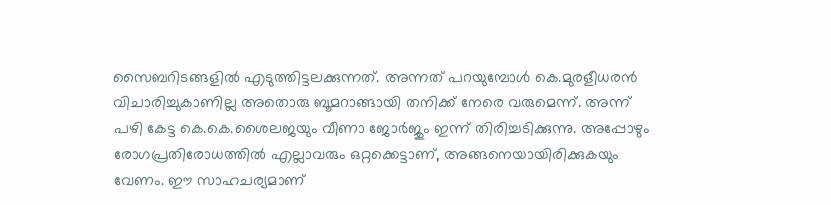സൈബറിടങ്ങളില്‍ എടുത്തിട്ടലക്കുന്നത്. അന്നത് പറയുമ്പോള്‍ കെ.മുരളീധരന്‍ വിചാരിച്ചുകാണില്ല അതൊരു ബൂമറാങ്ങായി തനിക്ക് നേരെ വരുമെന്ന്. അന്ന് പഴി കേട്ട കെ.കെ.ശൈലജയും വീണാ ജോര്‍ജും ഇന്ന് തിരിച്ചടിക്കുന്നു. അപ്പോഴും രോഗപ്രതിരോധത്തില്‍ എല്ലാവരും ഒറ്റക്കെട്ടാണ്, അങ്ങനെയായിരിക്കുകയും വേണം. ഈ സാഹചര്യമാണ്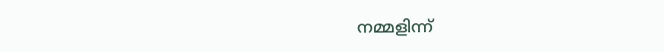നമ്മളിന്ന്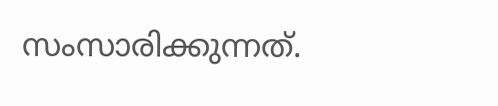സംസാരിക്കുന്നത്.